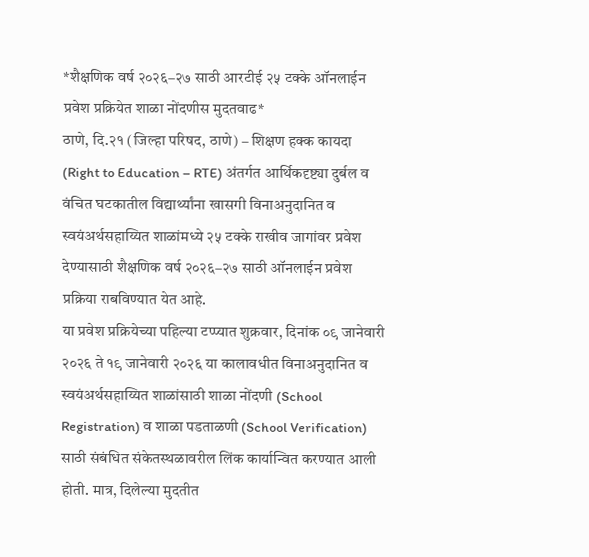*शैक्षणिक वर्ष २०२६–२७ साठी आरटीई २५ टक्के ऑनलाईन प्रवेश प्रक्रियेत शाळा नोंदणीस मुदतवाढ*
ठाणे, दि.२१ (जिल्हा परिषद, ठाणे) – शिक्षण हक्क कायदा (Right to Education – RTE) अंतर्गत आर्थिकदृष्ट्या दुर्बल व वंचित घटकातील विद्यार्थ्यांना खासगी विनाअनुदानित व स्वयंअर्थसहाय्यित शाळांमध्ये २५ टक्के राखीव जागांवर प्रवेश देण्यासाठी शैक्षणिक वर्ष २०२६–२७ साठी ऑनलाईन प्रवेश प्रक्रिया राबविण्यात येत आहे.
या प्रवेश प्रक्रियेच्या पहिल्या टप्प्यात शुक्रवार, दिनांक ०९ जानेवारी २०२६ ते १९ जानेवारी २०२६ या कालावधीत विनाअनुदानित व स्वयंअर्थसहाय्यित शाळांसाठी शाळा नोंदणी (School Registration) व शाळा पडताळणी (School Verification) साठी संबंधित संकेतस्थळावरील लिंक कार्यान्वित करण्यात आली होती. मात्र, दिलेल्या मुदतीत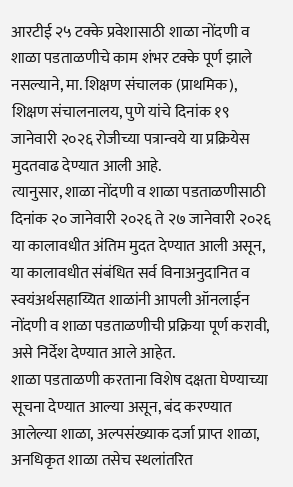आरटीई २५ टक्के प्रवेशासाठी शाळा नोंदणी व शाळा पडताळणीचे काम शंभर टक्के पूर्ण झाले नसल्याने, मा. शिक्षण संचालक (प्राथमिक), शिक्षण संचालनालय, पुणे यांचे दिनांक १९ जानेवारी २०२६ रोजीच्या पत्रान्वये या प्रक्रियेस मुदतवाढ देण्यात आली आहे.
त्यानुसार, शाळा नोंदणी व शाळा पडताळणीसाठी दिनांक २० जानेवारी २०२६ ते २७ जानेवारी २०२६ या कालावधीत अंतिम मुदत देण्यात आली असून, या कालावधीत संबंधित सर्व विनाअनुदानित व स्वयंअर्थसहाय्यित शाळांनी आपली ऑनलाईन नोंदणी व शाळा पडताळणीची प्रक्रिया पूर्ण करावी, असे निर्देश देण्यात आले आहेत.
शाळा पडताळणी करताना विशेष दक्षता घेण्याच्या सूचना देण्यात आल्या असून, बंद करण्यात आलेल्या शाळा, अल्पसंख्याक दर्जा प्राप्त शाळा, अनधिकृत शाळा तसेच स्थलांतरित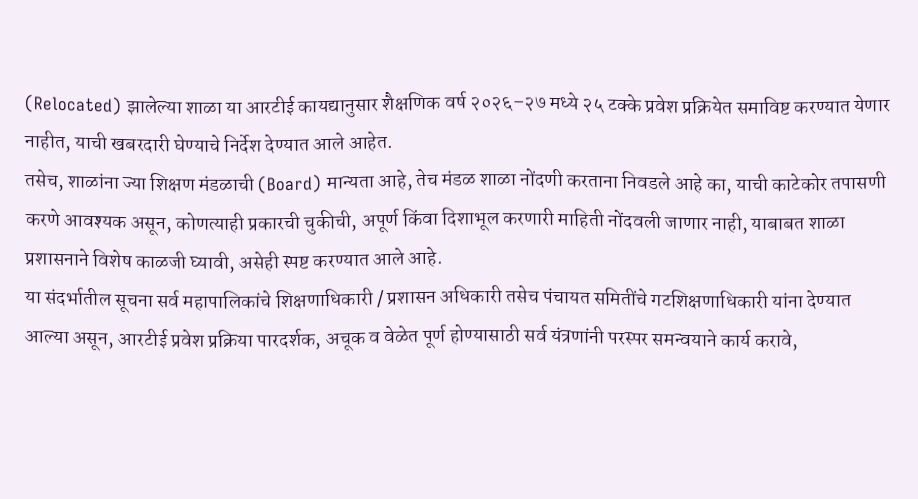(Relocated) झालेल्या शाळा या आरटीई कायद्यानुसार शैक्षणिक वर्ष २०२६–२७ मध्ये २५ टक्के प्रवेश प्रक्रियेत समाविष्ट करण्यात येणार नाहीत, याची खबरदारी घेण्याचे निर्देश देण्यात आले आहेत.
तसेच, शाळांना ज्या शिक्षण मंडळाची (Board) मान्यता आहे, तेच मंडळ शाळा नोंदणी करताना निवडले आहे का, याची काटेकोर तपासणी करणे आवश्यक असून, कोणत्याही प्रकारची चुकीची, अपूर्ण किंवा दिशाभूल करणारी माहिती नोंदवली जाणार नाही, याबाबत शाळा प्रशासनाने विशेष काळजी घ्यावी, असेही स्पष्ट करण्यात आले आहे.
या संदर्भातील सूचना सर्व महापालिकांचे शिक्षणाधिकारी / प्रशासन अधिकारी तसेच पंचायत समितींचे गटशिक्षणाधिकारी यांना देण्यात आल्या असून, आरटीई प्रवेश प्रक्रिया पारदर्शक, अचूक व वेळेत पूर्ण होण्यासाठी सर्व यंत्रणांनी परस्पर समन्वयाने कार्य करावे,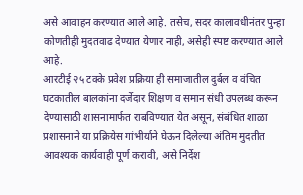असे आवाहन करण्यात आले आहे. तसेच, सदर कालावधीनंतर पुन्हा कोणतीही मुदतवाढ देण्यात येणार नाही, असेही स्पष्ट करण्यात आले आहे.
आरटीई २५ टक्के प्रवेश प्रक्रिया ही समाजातील दुर्बल व वंचित घटकातील बालकांना दर्जेदार शिक्षण व समान संधी उपलब्ध करून देण्यासाठी शासनामार्फत राबविण्यात येत असून, संबंधित शाळा प्रशासनाने या प्रक्रियेस गांभीर्याने घेऊन दिलेल्या अंतिम मुदतीत आवश्यक कार्यवाही पूर्ण करावी, असे निर्देश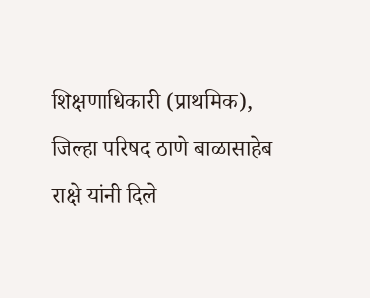शिक्षणाधिकारी (प्राथमिक), जिल्हा परिषद ठाणे बाळासाहेब राक्षे यांनी दिले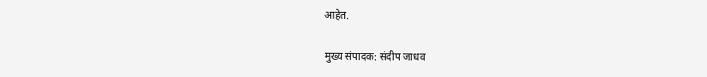आहेत.

मुख्य संपादक: संदीप जाधव